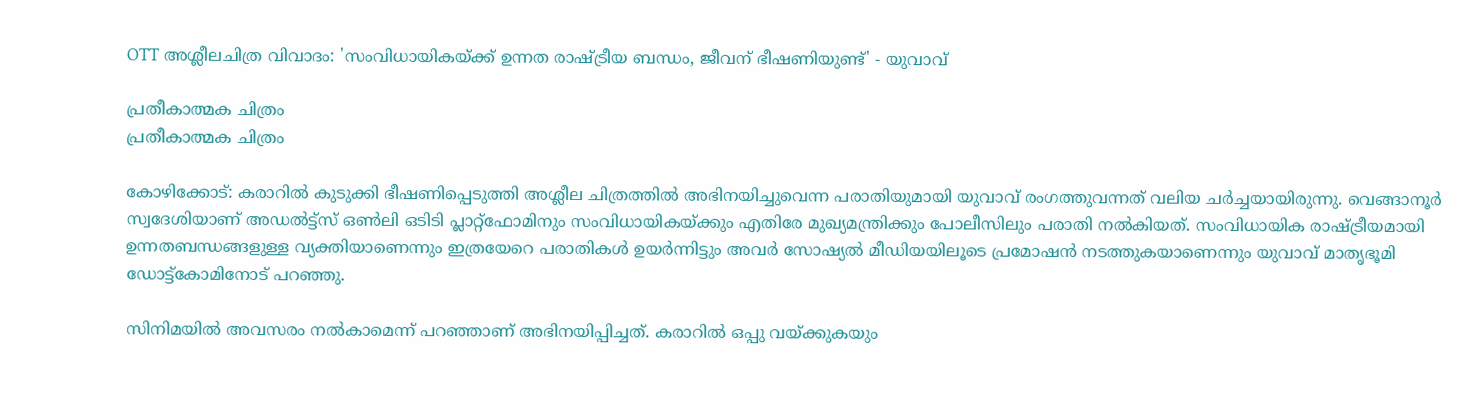OTT അശ്ലീലചിത്ര വിവാദം: 'സംവിധായികയ്ക്ക് ഉന്നത രാഷ്ട്രീയ ബന്ധം, ജീവന് ഭീഷണിയുണ്ട്' - യുവാവ്‌

പ്രതീകാത്മക ചിത്രം
പ്രതീകാത്മക ചിത്രം

കോഴിക്കോട്: കരാറില്‍ കുടുക്കി ഭീഷണിപ്പെടുത്തി അശ്ലീല ചിത്രത്തില്‍ അഭിനയിച്ചുവെന്ന പരാതിയുമായി യുവാവ് രംഗത്തുവന്നത് വലിയ ചര്‍ച്ചയായിരുന്നു. വെങ്ങാനൂര്‍ സ്വദേശിയാണ് അഡല്‍ട്ട്സ് ഒണ്‍ലി ഒടിടി പ്ലാറ്റ്ഫോമിനും സംവിധായികയ്ക്കും എതിരേ മുഖ്യമന്ത്രിക്കും പോലീസിലും പരാതി നല്‍കിയത്. സംവിധായിക രാഷ്ട്രീയമായി ഉന്നതബന്ധങ്ങളുള്ള വ്യക്തിയാണെന്നും ഇത്രയേറെ പരാതികള്‍ ഉയര്‍ന്നിട്ടും അവര്‍ സോഷ്യല്‍ മീഡിയയിലൂടെ പ്രമോഷന്‍ നടത്തുകയാണെന്നും യുവാവ് മാതൃഭൂമി ഡോട്ട്‌കോമിനോട് പറഞ്ഞു.

സിനിമയില്‍ അവസരം നല്‍കാമെന്ന് പറഞ്ഞാണ് അഭിനയിപ്പിച്ചത്. കരാറില്‍ ഒപ്പു വയ്ക്കുകയും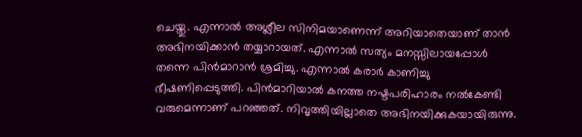ചെയ്തു. എന്നാല്‍ അശ്ലീല സിനിമയാണെന്ന് അറിയാതെയാണ് താന്‍ അഭിനയിക്കാന്‍ തയ്യാറായത്. എന്നാല്‍ സത്യം മനസ്സിലായപ്പോള്‍ തന്നെ പിന്‍മാറാന്‍ ശ്രമിച്ചു. എന്നാല്‍ കരാര്‍ കാണിച്ചു ഭീഷണിപ്പെടുത്തി. പിന്‍മാറിയാല്‍ കനത്ത നഷ്ടപരിഹാരം നല്‍കേണ്ടി വരുമെന്നാണ് പറഞ്ഞത്. നിവൃത്തിയില്ലാതെ അഭിനയിക്കുകയായിരുന്നു.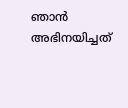ഞാന്‍ അഭിനയിച്ചത്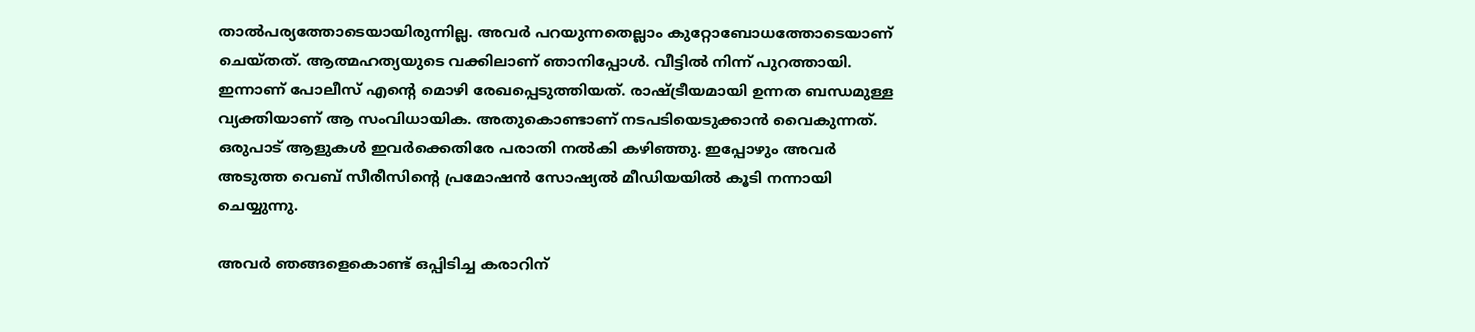താല്‍പര്യത്തോടെയായിരുന്നില്ല. അവര്‍ പറയുന്നതെല്ലാം കുറ്റോബോധത്തോടെയാണ് ചെയ്തത്. ആത്മഹത്യയുടെ വക്കിലാണ് ഞാനിപ്പോള്‍. വീട്ടില്‍ നിന്ന് പുറത്തായി. ഇന്നാണ് പോലീസ് എന്റെ മൊഴി രേഖപ്പെടുത്തിയത്. രാഷ്ട്രീയമായി ഉന്നത ബന്ധമുള്ള വ്യക്തിയാണ് ആ സംവിധായിക. അതുകൊണ്ടാണ് നടപടിയെടുക്കാന്‍ വൈകുന്നത്. ഒരുപാട് ആളുകള്‍ ഇവര്‍ക്കെതിരേ പരാതി നല്‍കി കഴിഞ്ഞു. ഇപ്പോഴും അവര്‍ അടുത്ത വെബ് സീരീസിന്റെ പ്രമോഷന്‍ സോഷ്യല്‍ മീഡിയയില്‍ കൂടി നന്നായി ചെയ്യുന്നു.

അവര്‍ ഞങ്ങളെകൊണ്ട് ഒപ്പിടിച്ച കരാറിന്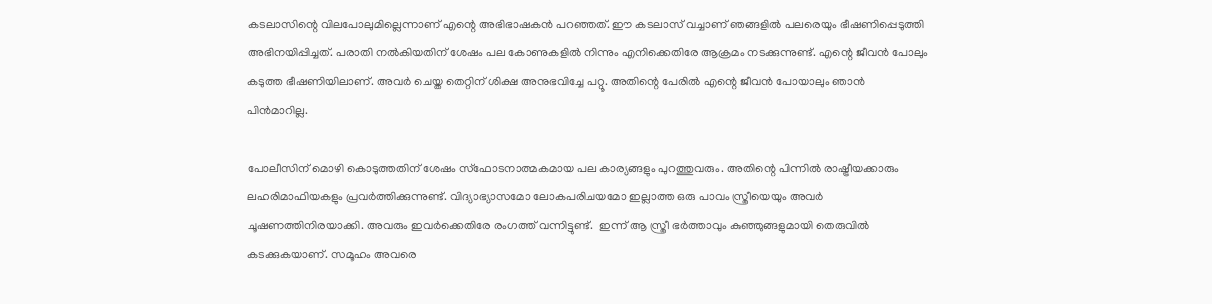കടലാസിന്റെ വിലപോലുമില്ലെന്നാണ് എന്റെ അഭിഭാഷകന്‍ പറഞ്ഞത്. ഈ കടലാസ് വച്ചാണ് ഞങ്ങളില്‍ പലരെയും ഭീഷണിപ്പെടുത്തി അഭിനയിപ്പിച്ചത്. പരാതി നല്‍കിയതിന് ശേഷം പല കോണുകളില്‍ നിന്നും എനിക്കെതിരേ ആക്രമം നടക്കുന്നുണ്ട്. എന്റെ ജീവന്‍ പോലും കടുത്ത ഭീഷണിയിലാണ്. അവര്‍ ചെയ്ത തെറ്റിന് ശിക്ഷ അനുഭവിച്ചേ പറ്റൂ. അതിന്റെ പേരില്‍ എന്റെ ജീവന്‍ പോയാലും ഞാന്‍ പിന്‍മാറില്ല.

പോലീസിന് മൊഴി കൊടുത്തതിന് ശേഷം സ്‌ഫോടനാത്മകമായ പല കാര്യങ്ങളും പുറത്തുവരും. അതിന്റെ പിന്നില്‍ രാഷ്ട്രീയക്കാരും ലഹരിമാഫിയകളും പ്രവര്‍ത്തിക്കുന്നുണ്ട്. വിദ്യാഭ്യാസമോ ലോകപരിചയമോ ഇല്ലാത്ത ഒരു പാവം സ്ത്രീയെയും അവര്‍ ചൂഷണത്തിനിരയാക്കി. അവരും ഇവര്‍ക്കെതിരേ രംഗത്ത് വന്നിട്ടുണ്ട്.  ഇന്ന് ആ സ്ത്രീ ഭര്‍ത്താവും കുഞ്ഞുങ്ങളുമായി തെരുവില്‍ കടക്കുകയാണ്. സമൂഹം അവരെ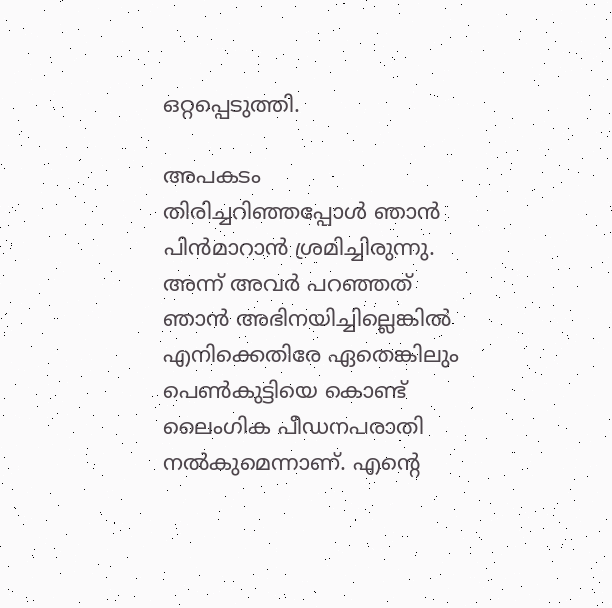ഒറ്റപ്പെടുത്തി.

അപകടം തിരിച്ചറിഞ്ഞപ്പോള്‍ ഞാന്‍ പിന്‍മാറാന്‍ ശ്രമിച്ചിരുന്നു. അന്ന് അവര്‍ പറഞ്ഞത് ഞാന്‍ അഭിനയിച്ചില്ലെങ്കില്‍ എനിക്കെതിരേ ഏതെങ്കിലും പെണ്‍കുട്ടിയെ കൊണ്ട് ലൈംഗിക പീഡനപരാതി നല്‍കുമെന്നാണ്. എന്റെ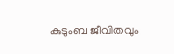കുടുംബ ജീവിതവും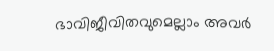ഭാവിജീവിതവുമെല്ലാം അവര്‍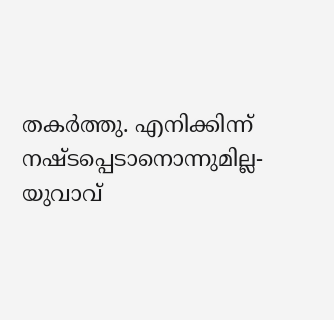തകര്‍ത്തു. എനിക്കിന്ന് നഷ്ടപ്പെടാനൊന്നുമില്ല- യുവാവ്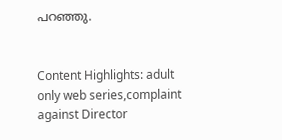പറഞ്ഞു.


Content Highlights: adult only web series,complaint against Director